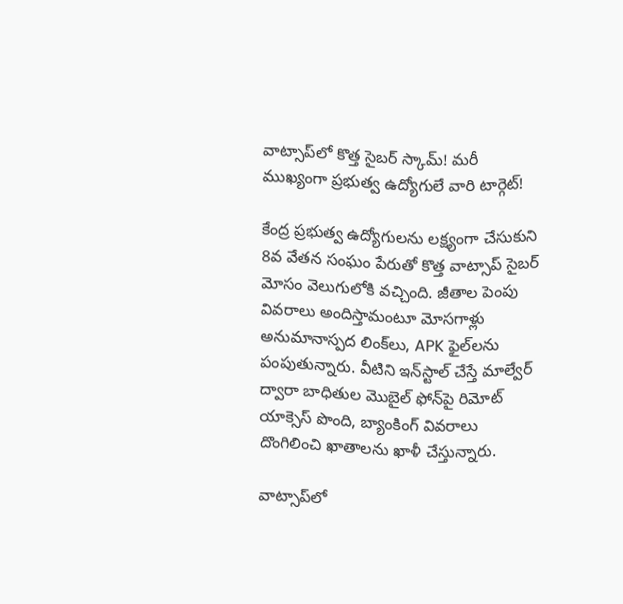వాట్సాప్‌లో కొత్త సైబర్‌ స్కామ్‌! మరీ ముఖ్యంగా ప్రభుత్వ ఉద్యోగులే వారి టార్గెట్‌!

కేంద్ర ప్రభుత్వ ఉద్యోగులను లక్ష్యంగా చేసుకుని 8వ వేతన సంఘం పేరుతో కొత్త వాట్సాప్ సైబర్ మోసం వెలుగులోకి వచ్చింది. జీతాల పెంపు వివరాలు అందిస్తామంటూ మోసగాళ్లు అనుమానాస్పద లింక్‌లు, APK ఫైల్‌లను పంపుతున్నారు. వీటిని ఇన్‌స్టాల్ చేస్తే మాల్వేర్ ద్వారా బాధితుల మొబైల్ ఫోన్‌పై రిమోట్ యాక్సెస్ పొంది, బ్యాంకింగ్ వివరాలు దొంగిలించి ఖాతాలను ఖాళీ చేస్తున్నారు.

వాట్సాప్‌లో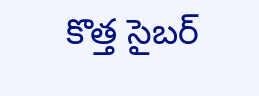కొత్త సైబర్‌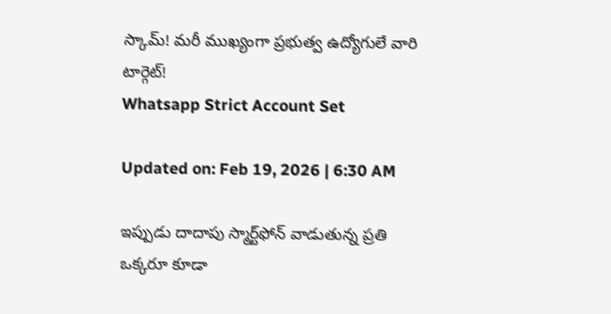స్కామ్‌! మరీ ముఖ్యంగా ప్రభుత్వ ఉద్యోగులే వారి టార్గెట్‌!
Whatsapp Strict Account Set

Updated on: Feb 19, 2026 | 6:30 AM

ఇప్పుడు దాదాపు స్మార్ట్‌ఫోన్‌ వాడుతున్న ప్రతి ఒక్కరూ కూడా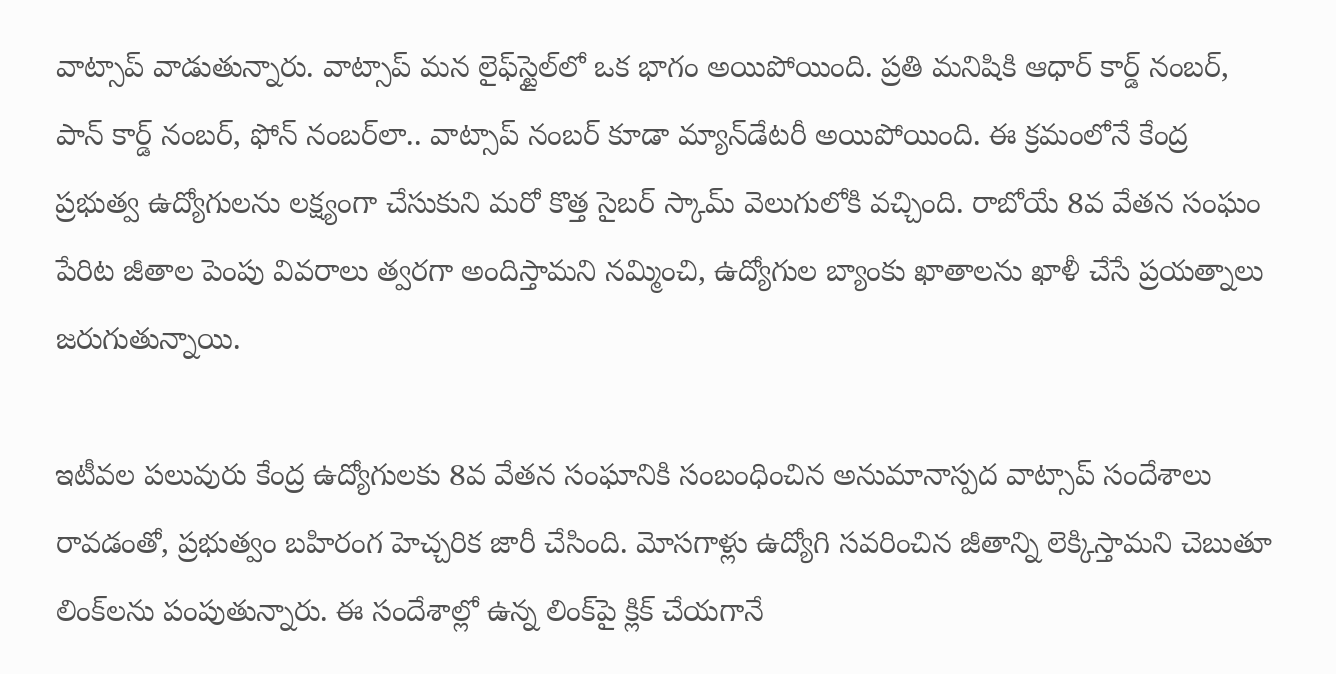వాట్సాప్‌ వాడుతున్నారు. వాట్సాప్‌ మన లైఫ్‌స్టైల్‌లో ఒక భాగం అయిపోయింది. ప్రతి మనిషికి ఆధార్‌ కార్డ్‌ నంబర్‌, పాన్‌ కార్డ్‌ నంబర్‌, ఫోన్‌ నంబర్‌లా.. వాట్సాప్‌ నంబర్‌ కూడా మ్యాన్‌డేటరీ అయిపోయింది. ఈ క్రమంలోనే కేంద్ర ప్రభుత్వ ఉద్యోగులను లక్ష్యంగా చేసుకుని మరో కొత్త సైబర్ స్కామ్ వెలుగులోకి వచ్చింది. రాబోయే 8వ వేతన సంఘం పేరిట జీతాల పెంపు వివరాలు త్వరగా అందిస్తామని నమ్మించి, ఉద్యోగుల బ్యాంకు ఖాతాలను ఖాళీ చేసే ప్రయత్నాలు జరుగుతున్నాయి.

ఇటీవల పలువురు కేంద్ర ఉద్యోగులకు 8వ వేతన సంఘానికి సంబంధించిన అనుమానాస్పద వాట్సాప్ సందేశాలు రావడంతో, ప్రభుత్వం బహిరంగ హెచ్చరిక జారీ చేసింది. మోసగాళ్లు ఉద్యోగి సవరించిన జీతాన్ని లెక్కిస్తామని చెబుతూ లింక్‌లను పంపుతున్నారు. ఈ సందేశాల్లో ఉన్న లింక్‌పై క్లిక్ చేయగానే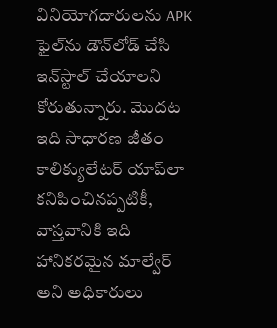వినియోగదారులను APK ఫైల్‌ను డౌన్‌లోడ్ చేసి ఇన్‌స్టాల్ చేయాలని కోరుతున్నారు. మొదట ఇది సాధారణ జీతం కాలిక్యులేటర్ యాప్‌లా కనిపించినప్పటికీ, వాస్తవానికి ఇది హానికరమైన మాల్వేర్ అని అధికారులు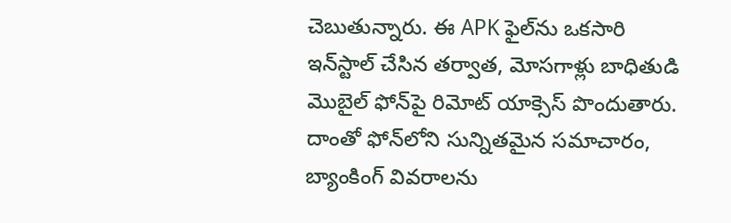చెబుతున్నారు. ఈ APK ఫైల్‌ను ఒకసారి ఇన్‌స్టాల్ చేసిన తర్వాత, మోసగాళ్లు బాధితుడి మొబైల్ ఫోన్‌పై రిమోట్ యాక్సెస్ పొందుతారు. దాంతో ఫోన్‌లోని సున్నితమైన సమాచారం, బ్యాంకింగ్ వివరాలను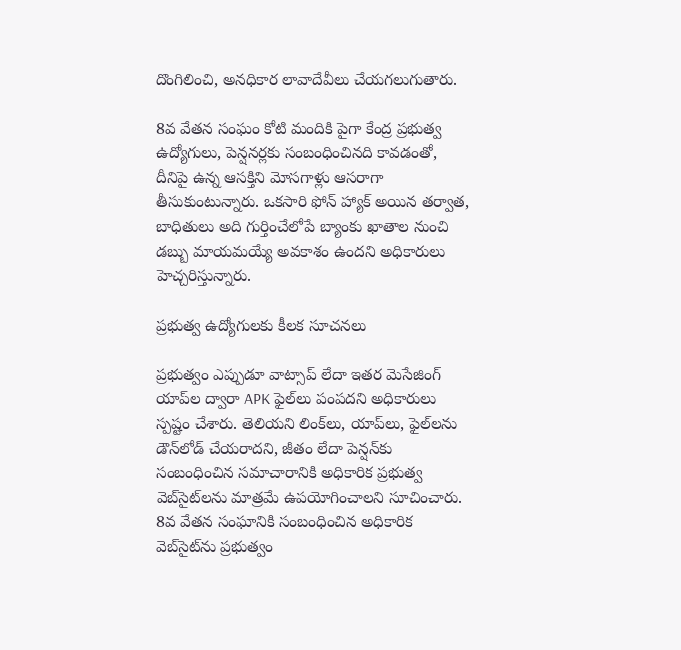దొంగిలించి, అనధికార లావాదేవీలు చేయగలుగుతారు.

8వ వేతన సంఘం కోటి మందికి పైగా కేంద్ర ప్రభుత్వ ఉద్యోగులు, పెన్షనర్లకు సంబంధించినది కావడంతో, దీనిపై ఉన్న ఆసక్తిని మోసగాళ్లు ఆసరాగా తీసుకుంటున్నారు. ఒకసారి ఫోన్ హ్యాక్ అయిన తర్వాత, బాధితులు అది గుర్తించేలోపే బ్యాంకు ఖాతాల నుంచి డబ్బు మాయమయ్యే అవకాశం ఉందని అధికారులు హెచ్చరిస్తున్నారు.

ప్రభుత్వ ఉద్యోగులకు కీలక సూచనలు

ప్రభుత్వం ఎప్పుడూ వాట్సాప్ లేదా ఇతర మెసేజింగ్ యాప్‌ల ద్వారా APK ఫైల్‌లు పంపదని అధికారులు స్పష్టం చేశారు. తెలియని లింక్‌లు, యాప్‌లు, ఫైల్‌లను డౌన్‌లోడ్ చేయరాదని, జీతం లేదా పెన్షన్‌కు సంబంధించిన సమాచారానికి అధికారిక ప్రభుత్వ వెబ్‌సైట్‌లను మాత్రమే ఉపయోగించాలని సూచించారు. 8వ వేతన సంఘానికి సంబంధించిన అధికారిక వెబ్‌సైట్‌ను ప్రభుత్వం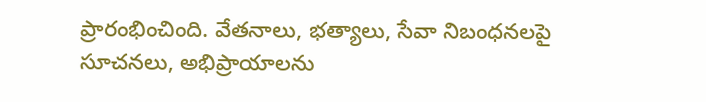ప్రారంభించింది. వేతనాలు, భత్యాలు, సేవా నిబంధనలపై సూచనలు, అభిప్రాయాలను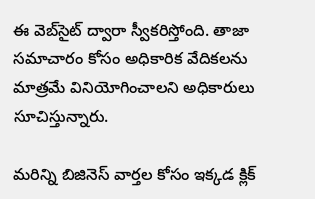ఈ వెబ్‌సైట్ ద్వారా స్వీకరిస్తోంది. తాజా సమాచారం కోసం అధికారిక వేదికలను మాత్రమే వినియోగించాలని అధికారులు సూచిస్తున్నారు.

మరిన్ని బిజినెస్‌ వార్తల కోసం ఇక్కడ క్లిక్‌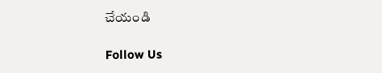చేయండి

Follow Us